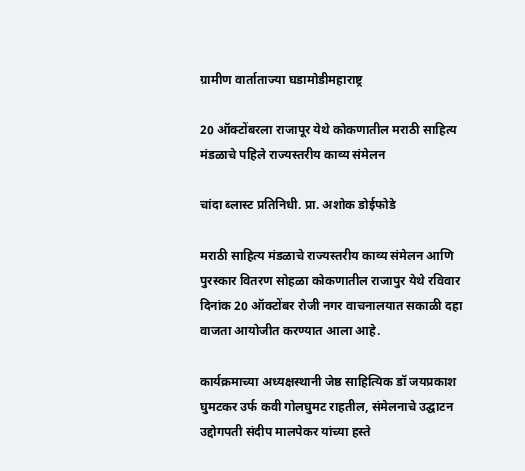ग्रामीण वार्ताताज्या घडामोडीमहाराष्ट्र

20 ऑक्टोंबरला राजापूर येथे कोकणातील मराठी साहित्य मंडळाचे पहिले राज्यस्तरीय काव्य संमेलन

चांदा ब्लास्ट प्रतिनिधी. प्रा. अशोक डोईफोडे

मराठी साहित्य मंडळाचे राज्यस्तरीय काव्य संमेलन आणि पुरस्कार वितरण सोहळा कोकणातील राजापुर येथे रविवार दिनांक 20 ऑक्टोंबर रोजी नगर वाचनालयात सकाळी दहा वाजता आयोजीत करण्यात आला आहे.

कार्यक्रमाच्या अध्यक्षस्थानी जेष्ठ साहित्यिक डॉ जयप्रकाश घुमटकर उर्फ कवी गोलघुमट राहतील, संमेलनाचे उद्घाटन उद्दोगपती संदीप मालपेकर यांच्या हस्ते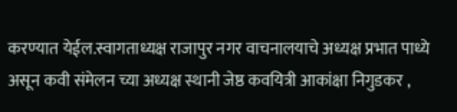करण्यात येईल.स्वागताध्यक्ष राजापुर नगर वाचनालयाचे अध्यक्ष प्रभात पाध्ये असून कवी संमेलन च्या अध्यक्ष स्थानी जेष्ठ कवयित्री आकांक्षा निगुडकर ,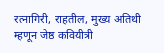रत्नागिरी, राहतील, मुख्य अतिथी म्हणून जेष्ठ कवियीत्री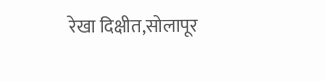रेखा दिक्षीत,सोलापूर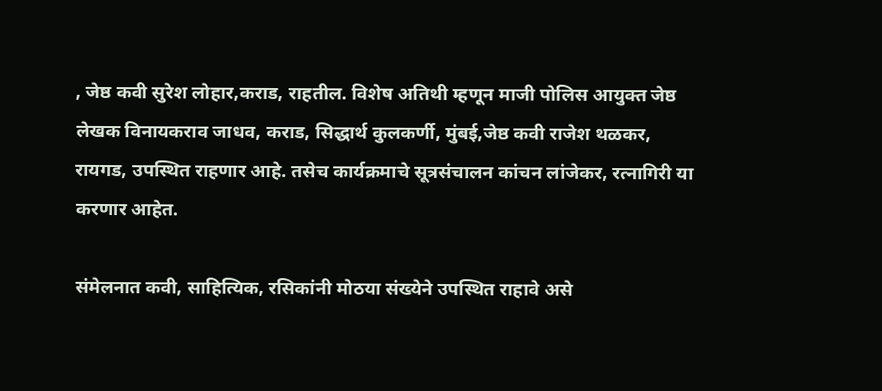, जेष्ठ कवी सुरेश लोहार,कराड, राहतील. विशेष अतिथी म्हणून माजी पोलिस आयुक्त जेष्ठ लेखक विनायकराव जाधव, कराड, सिद्धार्थ कुलकर्णी, मुंबई,जेष्ठ कवी राजेश थळकर, रायगड, उपस्थित राहणार आहे. तसेच कार्यक्रमाचे सूत्रसंचालन कांचन लांजेकर, रत्नागिरी या करणार आहेत.

संमेलनात कवी, साहित्यिक, रसिकांनी मोठया संख्येने उपस्थित राहावे असे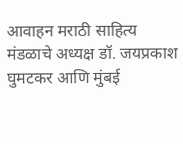आवाहन मराठी साहित्य मंडळाचे अध्यक्ष डॉ. जयप्रकाश घुमटकर आणि मुंबई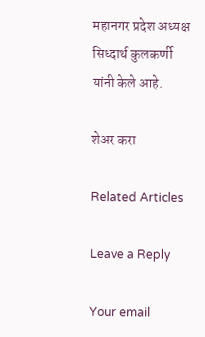महानगर प्रदेश अध्यक्ष सिध्दार्थ कुलकर्णी यांनी केले आहे.

शेअर करा

Related Articles

Leave a Reply

Your email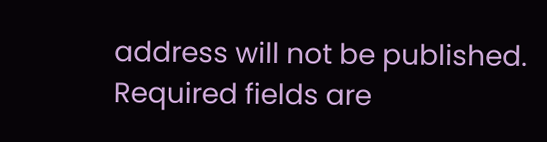address will not be published. Required fields are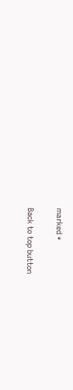marked *

Back to top button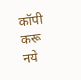कॉपी करू नये